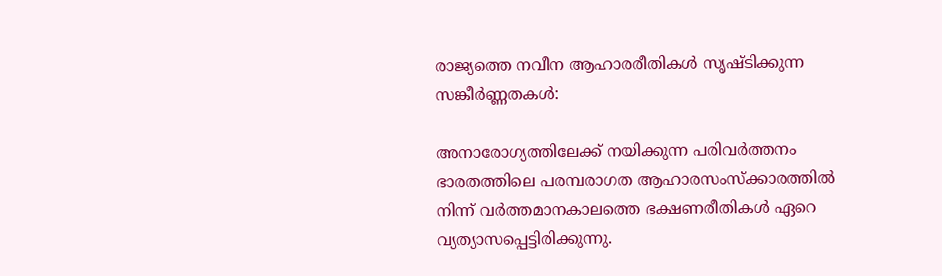രാജ്യത്തെ നവീന ആഹാരരീതികൾ സൃഷ്ടിക്കുന്ന സങ്കീർണ്ണതകൾ:

അനാരോഗ്യത്തിലേക്ക് നയിക്കുന്ന പരിവർത്തനം
ഭാരതത്തിലെ പരമ്പരാഗത ആഹാരസംസ്ക്കാരത്തിൽ നിന്ന് വർത്തമാനകാലത്തെ ഭക്ഷണരീതികൾ ഏറെ വ്യത്യാസപ്പെട്ടിരിക്കുന്നു.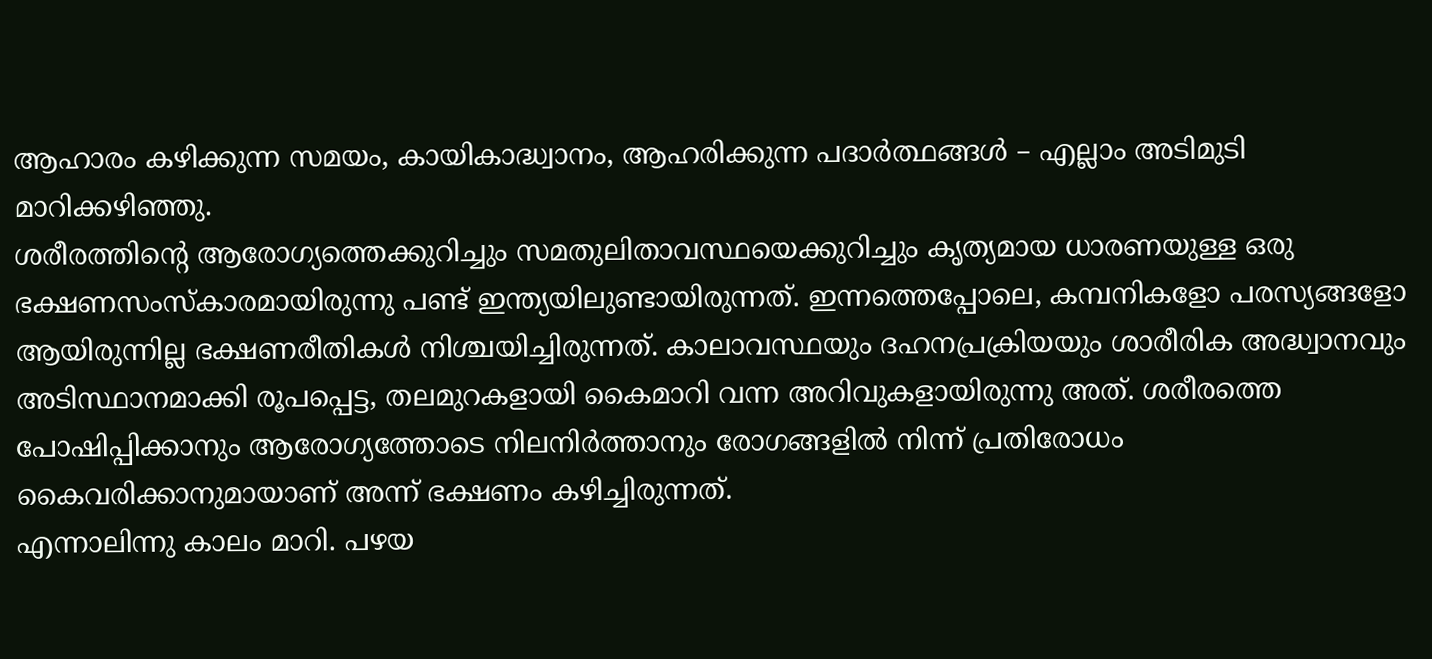ആഹാരം കഴിക്കുന്ന സമയം, കായികാദ്ധ്വാനം, ആഹരിക്കുന്ന പദാർത്ഥങ്ങൾ – എല്ലാം അടിമുടി മാറിക്കഴിഞ്ഞു.
ശരീരത്തിന്റെ ആരോഗ്യത്തെക്കുറിച്ചും സമതുലിതാവസ്ഥയെക്കുറിച്ചും കൃത്യമായ ധാരണയുള്ള ഒരു ഭക്ഷണസംസ്കാരമായിരുന്നു പണ്ട് ഇന്ത്യയിലുണ്ടായിരുന്നത്. ഇന്നത്തെപ്പോലെ, കമ്പനികളോ പരസ്യങ്ങളോ ആയിരുന്നില്ല ഭക്ഷണരീതികൾ നിശ്ചയിച്ചിരുന്നത്. കാലാവസ്ഥയും ദഹനപ്രക്രിയയും ശാരീരിക അദ്ധ്വാനവും അടിസ്ഥാനമാക്കി രൂപപ്പെട്ട, തലമുറകളായി കൈമാറി വന്ന അറിവുകളായിരുന്നു അത്. ശരീരത്തെ പോഷിപ്പിക്കാനും ആരോഗ്യത്തോടെ നിലനിർത്താനും രോഗങ്ങളിൽ നിന്ന് പ്രതിരോധം കൈവരിക്കാനുമായാണ് അന്ന് ഭക്ഷണം കഴിച്ചിരുന്നത്.
എന്നാലിന്നു കാലം മാറി. പഴയ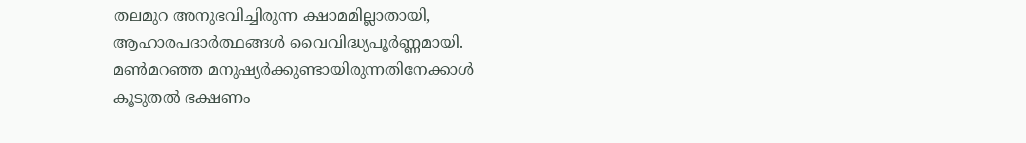തലമുറ അനുഭവിച്ചിരുന്ന ക്ഷാമമില്ലാതായി, ആഹാരപദാർത്ഥങ്ങൾ വൈവിദ്ധ്യപൂർണ്ണമായി. മൺമറഞ്ഞ മനുഷ്യർക്കുണ്ടായിരുന്നതിനേക്കാൾ കൂടുതൽ ഭക്ഷണം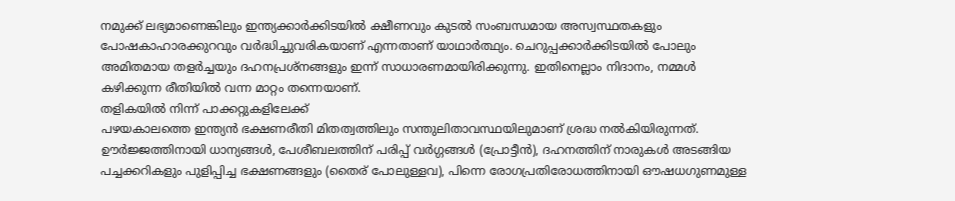നമുക്ക് ലഭ്യമാണെങ്കിലും ഇന്ത്യക്കാർക്കിടയിൽ ക്ഷീണവും കുടൽ സംബന്ധമായ അസ്വസ്ഥതകളും പോഷകാഹാരക്കുറവും വർദ്ധിച്ചുവരികയാണ് എന്നതാണ് യാഥാർത്ഥ്യം. ചെറുപ്പക്കാർക്കിടയിൽ പോലും അമിതമായ തളർച്ചയും ദഹനപ്രശ്നങ്ങളും ഇന്ന് സാധാരണമായിരിക്കുന്നു. ഇതിനെല്ലാം നിദാനം, നമ്മൾ കഴിക്കുന്ന രീതിയിൽ വന്ന മാറ്റം തന്നെയാണ്.
തളികയിൽ നിന്ന് പാക്കറ്റുകളിലേക്ക്
പഴയകാലത്തെ ഇന്ത്യൻ ഭക്ഷണരീതി മിതത്വത്തിലും സന്തുലിതാവസ്ഥയിലുമാണ് ശ്രദ്ധ നൽകിയിരുന്നത്. ഊർജ്ജത്തിനായി ധാന്യങ്ങൾ, പേശീബലത്തിന് പരിപ്പ് വർഗ്ഗങ്ങൾ (പ്രോട്ടീൻ), ദഹനത്തിന് നാരുകൾ അടങ്ങിയ പച്ചക്കറികളും പുളിപ്പിച്ച ഭക്ഷണങ്ങളും (തൈര് പോലുള്ളവ), പിന്നെ രോഗപ്രതിരോധത്തിനായി ഔഷധഗുണമുള്ള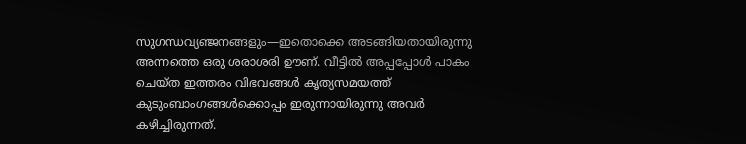സുഗന്ധവ്യഞ്ജനങ്ങളും—ഇതൊക്കെ അടങ്ങിയതായിരുന്നു അന്നത്തെ ഒരു ശരാശരി ഊണ്. വീട്ടിൽ അപ്പപ്പോൾ പാകം ചെയ്ത ഇത്തരം വിഭവങ്ങൾ കൃത്യസമയത്ത് കുടുംബാംഗങ്ങൾക്കൊപ്പം ഇരുന്നായിരുന്നു അവർ കഴിച്ചിരുന്നത്.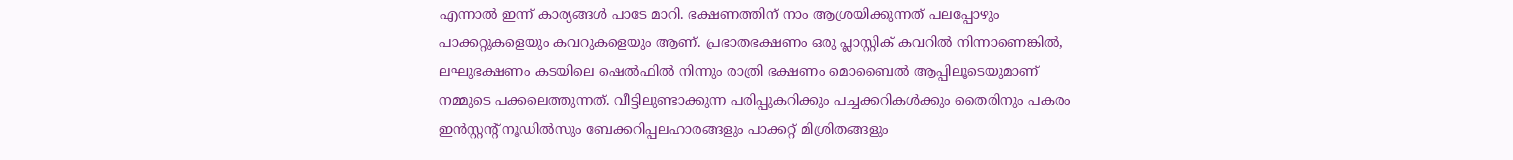എന്നാൽ ഇന്ന് കാര്യങ്ങൾ പാടേ മാറി. ഭക്ഷണത്തിന് നാം ആശ്രയിക്കുന്നത് പലപ്പോഴും പാക്കറ്റുകളെയും കവറുകളെയും ആണ്. പ്രഭാതഭക്ഷണം ഒരു പ്ലാസ്റ്റിക് കവറിൽ നിന്നാണെങ്കിൽ, ലഘുഭക്ഷണം കടയിലെ ഷെൽഫിൽ നിന്നും രാത്രി ഭക്ഷണം മൊബൈൽ ആപ്പിലൂടെയുമാണ് നമ്മുടെ പക്കലെത്തുന്നത്. വീട്ടിലുണ്ടാക്കുന്ന പരിപ്പുകറിക്കും പച്ചക്കറികൾക്കും തൈരിനും പകരം ഇൻസ്റ്റന്റ് നൂഡിൽസും ബേക്കറിപ്പലഹാരങ്ങളും പാക്കറ്റ് മിശ്രിതങ്ങളും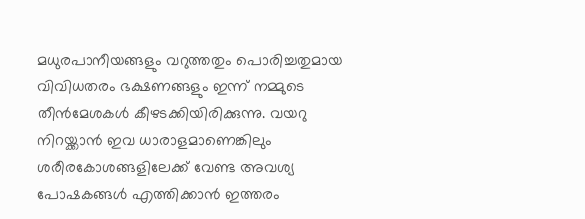മധുരപാനീയങ്ങളും വറുത്തതും പൊരിച്ചതുമായ വിവിധതരം ഭക്ഷണങ്ങളും ഇന്ന് നമ്മുടെ തീൻമേശകൾ കീഴടക്കിയിരിക്കുന്നു. വയറു നിറയ്ക്കാൻ ഇവ ധാരാളമാണെങ്കിലും ശരീരകോശങ്ങളിലേക്ക് വേണ്ട അവശ്യ പോഷകങ്ങൾ എത്തിക്കാൻ ഇത്തരം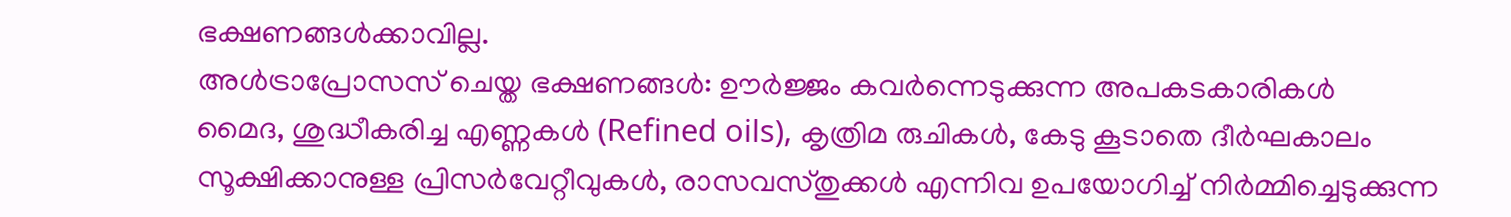ഭക്ഷണങ്ങൾക്കാവില്ല.
അൾട്രാപ്രോസസ് ചെയ്ത ഭക്ഷണങ്ങൾ: ഊർജ്ജം കവർന്നെടുക്കുന്ന അപകടകാരികൾ
മൈദ, ശുദ്ധീകരിച്ച എണ്ണകൾ (Refined oils), കൃത്രിമ രുചികൾ, കേടു കൂടാതെ ദീർഘകാലം സൂക്ഷിക്കാനുള്ള പ്രിസർവേറ്റീവുകൾ, രാസവസ്തുക്കൾ എന്നിവ ഉപയോഗിച്ച് നിർമ്മിച്ചെടുക്കുന്ന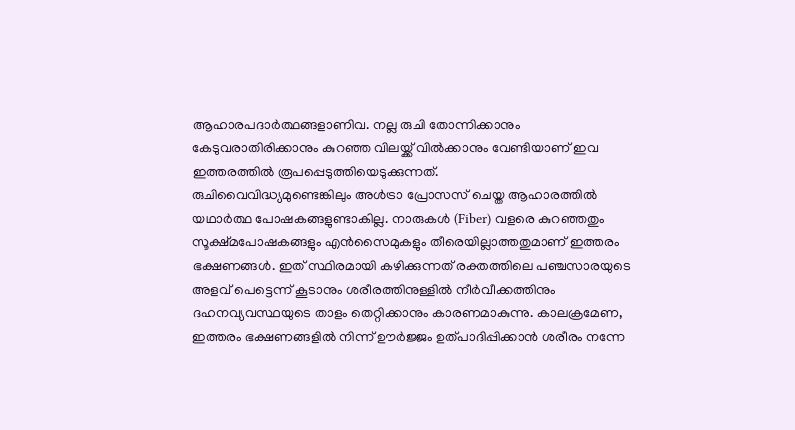ആഹാരപദാർത്ഥങ്ങളാണിവ. നല്ല രുചി തോന്നിക്കാനും കേടുവരാതിരിക്കാനും കുറഞ്ഞ വിലയ്ക്ക് വിൽക്കാനും വേണ്ടിയാണ് ഇവ ഇത്തരത്തിൽ രൂപപ്പെടുത്തിയെടുക്കുന്നത്.
രുചിവൈവിദ്ധ്യമുണ്ടെങ്കിലും അൾട്രാ പ്രോസസ് ചെയ്ത ആഹാരത്തിൽ യഥാർത്ഥ പോഷകങ്ങളുണ്ടാകില്ല. നാരുകൾ (Fiber) വളരെ കുറഞ്ഞതും സൂക്ഷ്മപോഷകങ്ങളും എൻസൈമുകളും തീരെയില്ലാത്തതുമാണ് ഇത്തരം ഭക്ഷണങ്ങൾ. ഇത് സ്ഥിരമായി കഴിക്കുന്നത് രക്തത്തിലെ പഞ്ചസാരയുടെ അളവ് പെട്ടെന്ന് കൂടാനും ശരീരത്തിനുള്ളിൽ നീർവീക്കത്തിനും ദഹനവ്യവസ്ഥയുടെ താളം തെറ്റിക്കാനും കാരണമാകുന്നു. കാലക്രമേണ, ഇത്തരം ഭക്ഷണങ്ങളിൽ നിന്ന് ഊർജ്ജം ഉത്പാദിപ്പിക്കാൻ ശരീരം നന്നേ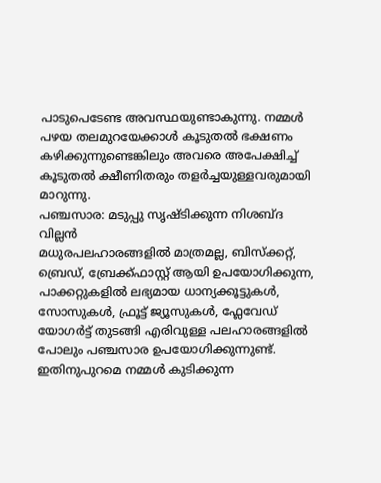പാടുപെടേണ്ട അവസ്ഥയുണ്ടാകുന്നു. നമ്മൾ പഴയ തലമുറയേക്കാൾ കൂടുതൽ ഭക്ഷണം കഴിക്കുന്നുണ്ടെങ്കിലും അവരെ അപേക്ഷിച്ച് കൂടുതൽ ക്ഷീണിതരും തളർച്ചയുള്ളവരുമായി മാറുന്നു.
പഞ്ചസാര: മടുപ്പു സൃഷ്ടിക്കുന്ന നിശബ്ദ വില്ലൻ
മധുരപലഹാരങ്ങളിൽ മാത്രമല്ല, ബിസ്ക്കറ്റ്, ബ്രെഡ്, ബ്രേക്ക്ഫാസ്റ്റ് ആയി ഉപയോഗിക്കുന്ന, പാക്കറ്റുകളിൽ ലഭ്യമായ ധാന്യക്കൂട്ടുകൾ, സോസുകൾ, ഫ്രൂട്ട് ജ്യൂസുകൾ, ഫ്ലേവേഡ് യോഗർട്ട് തുടങ്ങി എരിവുള്ള പലഹാരങ്ങളിൽ പോലും പഞ്ചസാര ഉപയോഗിക്കുന്നുണ്ട്. ഇതിനുപുറമെ നമ്മൾ കുടിക്കുന്ന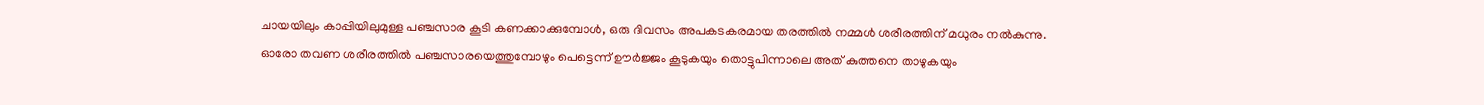ചായയിലും കാപ്പിയിലുമുള്ള പഞ്ചസാര കൂടി കണക്കാക്കുമ്പോൾ, ഒരു ദിവസം അപകടകരമായ തരത്തിൽ നമ്മൾ ശരീരത്തിന് മധുരം നൽകുന്നു.
ഓരോ തവണ ശരീരത്തിൽ പഞ്ചസാരയെത്തുമ്പോഴും പെട്ടെന്ന് ഊർജ്ജം കൂടുകയും തൊട്ടുപിന്നാലെ അത് കുത്തനെ താഴുകയും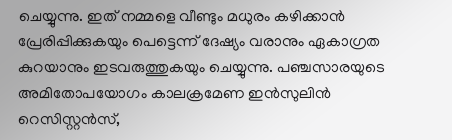ചെയ്യുന്നു. ഇത് നമ്മളെ വീണ്ടും മധുരം കഴിക്കാൻ പ്രേരിപ്പിക്കുകയും പെട്ടെന്ന് ദേഷ്യം വരാനും ഏകാഗ്രത കുറയാനും ഇടവരുത്തുകയും ചെയ്യുന്നു. പഞ്ചസാരയുടെ അമിതോപയോഗം കാലക്രമേണ ഇൻസുലിൻ റെസിസ്റ്റൻസ്,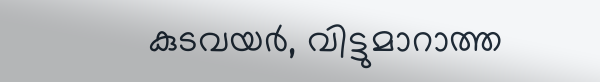കുടവയർ, വിട്ടുമാറാത്ത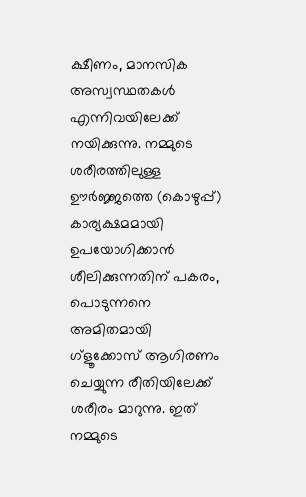ക്ഷീണം, മാനസിക അസ്വസ്ഥതകൾ എന്നിവയിലേക്ക് നയിക്കുന്നു. നമ്മുടെ ശരീരത്തിലുള്ള ഊർജ്ജത്തെ (കൊഴുപ്പ്) കാര്യക്ഷമമായി ഉപയോഗിക്കാൻ ശീലിക്കുന്നതിന് പകരം, പൊടുന്നനെ അമിതമായി ഗ്ളൂക്കോസ് ആഗിരണം ചെയ്യുന്ന രീതിയിലേക്ക് ശരീരം മാറുന്നു. ഇത് നമ്മുടെ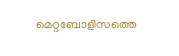മെറ്റബോളിസത്തെ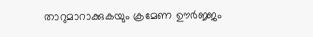താറുമാറാക്കുകയും ക്രമേണ ഊർജ്ജം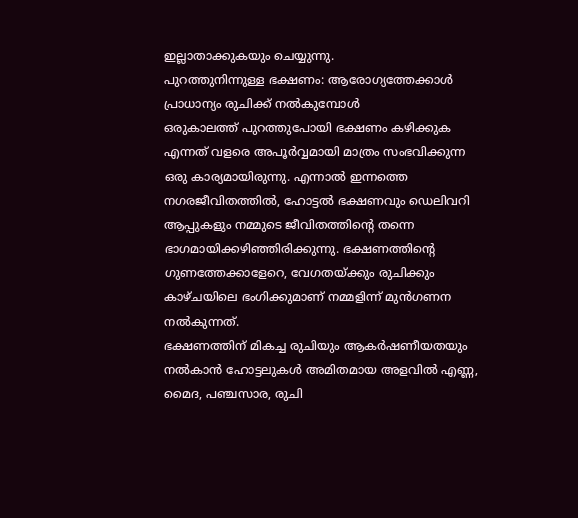ഇല്ലാതാക്കുകയും ചെയ്യുന്നു.
പുറത്തുനിന്നുള്ള ഭക്ഷണം: ആരോഗ്യത്തേക്കാൾ പ്രാധാന്യം രുചിക്ക് നൽകുമ്പോൾ
ഒരുകാലത്ത് പുറത്തുപോയി ഭക്ഷണം കഴിക്കുക എന്നത് വളരെ അപൂർവ്വമായി മാത്രം സംഭവിക്കുന്ന ഒരു കാര്യമായിരുന്നു. എന്നാൽ ഇന്നത്തെ നഗരജീവിതത്തിൽ, ഹോട്ടൽ ഭക്ഷണവും ഡെലിവറി ആപ്പുകളും നമ്മുടെ ജീവിതത്തിൻ്റെ തന്നെ ഭാഗമായിക്കഴിഞ്ഞിരിക്കുന്നു. ഭക്ഷണത്തിന്റെ ഗുണത്തേക്കാളേറെ, വേഗതയ്ക്കും രുചിക്കും കാഴ്ചയിലെ ഭംഗിക്കുമാണ് നമ്മളിന്ന് മുൻഗണന നൽകുന്നത്.
ഭക്ഷണത്തിന് മികച്ച രുചിയും ആകർഷണീയതയും നൽകാൻ ഹോട്ടലുകൾ അമിതമായ അളവിൽ എണ്ണ, മൈദ, പഞ്ചസാര, രുചി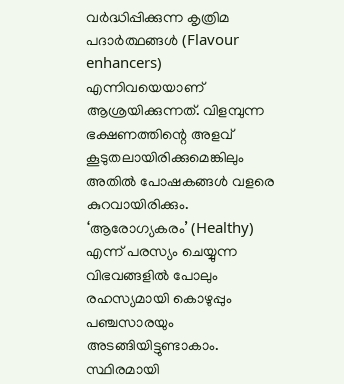വർദ്ധിപ്പിക്കുന്ന കൃത്രിമ പദാർത്ഥങ്ങൾ (Flavour enhancers) എന്നിവയെയാണ് ആശ്രയിക്കുന്നത്. വിളമ്പുന്ന ഭക്ഷണത്തിന്റെ അളവ് കൂടുതലായിരിക്കുമെങ്കിലും അതിൽ പോഷകങ്ങൾ വളരെ കുറവായിരിക്കും. ‘ആരോഗ്യകരം’ (Healthy) എന്ന് പരസ്യം ചെയ്യുന്ന വിഭവങ്ങളിൽ പോലും രഹസ്യമായി കൊഴുപ്പും പഞ്ചസാരയും അടങ്ങിയിട്ടുണ്ടാകാം. സ്ഥിരമായി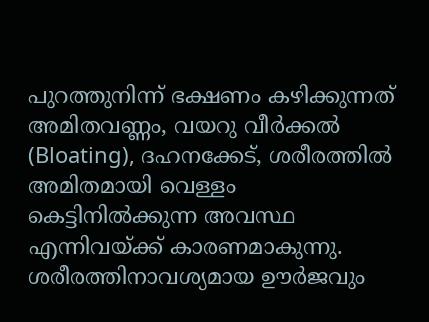പുറത്തുനിന്ന് ഭക്ഷണം കഴിക്കുന്നത് അമിതവണ്ണം, വയറു വീർക്കൽ (Bloating), ദഹനക്കേട്, ശരീരത്തിൽ അമിതമായി വെള്ളം കെട്ടിനിൽക്കുന്ന അവസ്ഥ എന്നിവയ്ക്ക് കാരണമാകുന്നു. ശരീരത്തിനാവശ്യമായ ഊർജവും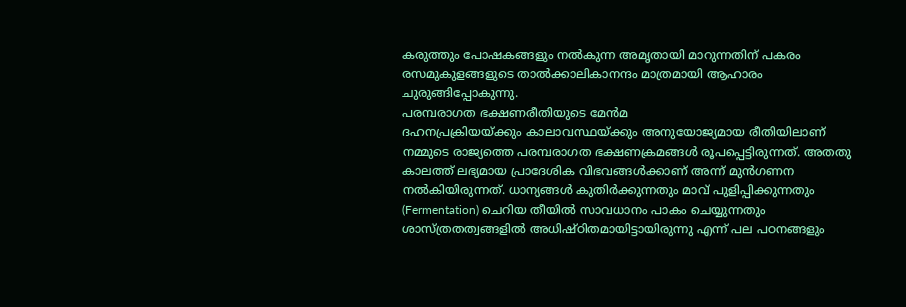കരുത്തും പോഷകങ്ങളും നൽകുന്ന അമൃതായി മാറുന്നതിന് പകരം രസമുകുളങ്ങളുടെ താൽക്കാലികാനന്ദം മാത്രമായി ആഹാരം ചുരുങ്ങിപ്പോകുന്നു.
പരമ്പരാഗത ഭക്ഷണരീതിയുടെ മേൻമ
ദഹനപ്രക്രിയയ്ക്കും കാലാവസ്ഥയ്ക്കും അനുയോജ്യമായ രീതിയിലാണ് നമ്മുടെ രാജ്യത്തെ പരമ്പരാഗത ഭക്ഷണക്രമങ്ങൾ രൂപപ്പെട്ടിരുന്നത്. അതതു കാലത്ത് ലഭ്യമായ പ്രാദേശിക വിഭവങ്ങൾക്കാണ് അന്ന് മുൻഗണന നൽകിയിരുന്നത്. ധാന്യങ്ങൾ കുതിർക്കുന്നതും മാവ് പുളിപ്പിക്കുന്നതും (Fermentation) ചെറിയ തീയിൽ സാവധാനം പാകം ചെയ്യുന്നതും ശാസ്ത്രതത്വങ്ങളിൽ അധിഷ്ഠിതമായിട്ടായിരുന്നു എന്ന് പല പഠനങ്ങളും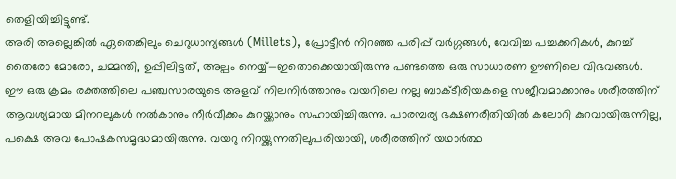തെളിയിച്ചിട്ടുണ്ട്.
അരി അല്ലെങ്കിൽ ഏതെങ്കിലും ചെറുധാന്യങ്ങൾ (Millets), പ്രോട്ടീൻ നിറഞ്ഞ പരിപ്പ് വർഗ്ഗങ്ങൾ, വേവിച്ച പച്ചക്കറികൾ, കുറച്ച് തൈരോ മോരോ, ചമ്മന്തി, ഉപ്പിലിട്ടത്, അല്പം നെയ്യ്—ഇതൊക്കെയായിരുന്നു പണ്ടത്തെ ഒരു സാധാരണ ഊണിലെ വിഭവങ്ങൾ. ഈ ഒരു ക്രമം രക്തത്തിലെ പഞ്ചസാരയുടെ അളവ് നിലനിർത്താനും വയറിലെ നല്ല ബാക്ടീരിയകളെ സജീവമാക്കാനും ശരീരത്തിന് ആവശ്യമായ മിനറലുകൾ നൽകാനും നീർവീക്കം കുറയ്ക്കാനും സഹായിച്ചിരുന്നു. പാരമ്പര്യ ഭക്ഷണരീതിയിൽ കലോറി കുറവായിരുന്നില്ല, പക്ഷെ അവ പോഷകസമൃദ്ധമായിരുന്നു. വയറു നിറയ്ക്കുന്നതിലുപരിയായി, ശരീരത്തിന് യഥാർത്ഥ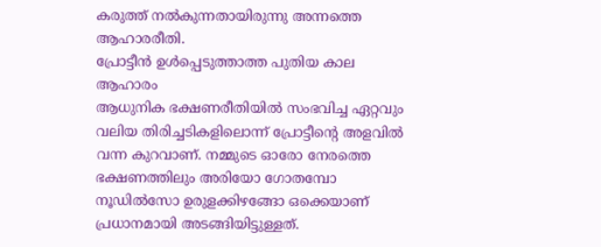കരുത്ത് നൽകുന്നതായിരുന്നു അന്നത്തെ ആഹാരരീതി.
പ്രോട്ടീൻ ഉൾപ്പെടുത്താത്ത പുതിയ കാല ആഹാരം
ആധുനിക ഭക്ഷണരീതിയിൽ സംഭവിച്ച ഏറ്റവും വലിയ തിരിച്ചടികളിലൊന്ന് പ്രോട്ടീൻ്റെ അളവിൽ വന്ന കുറവാണ്. നമ്മുടെ ഓരോ നേരത്തെ ഭക്ഷണത്തിലും അരിയോ ഗോതമ്പോ നൂഡിൽസോ ഉരുളക്കിഴങ്ങോ ഒക്കെയാണ് പ്രധാനമായി അടങ്ങിയിട്ടുള്ളത്.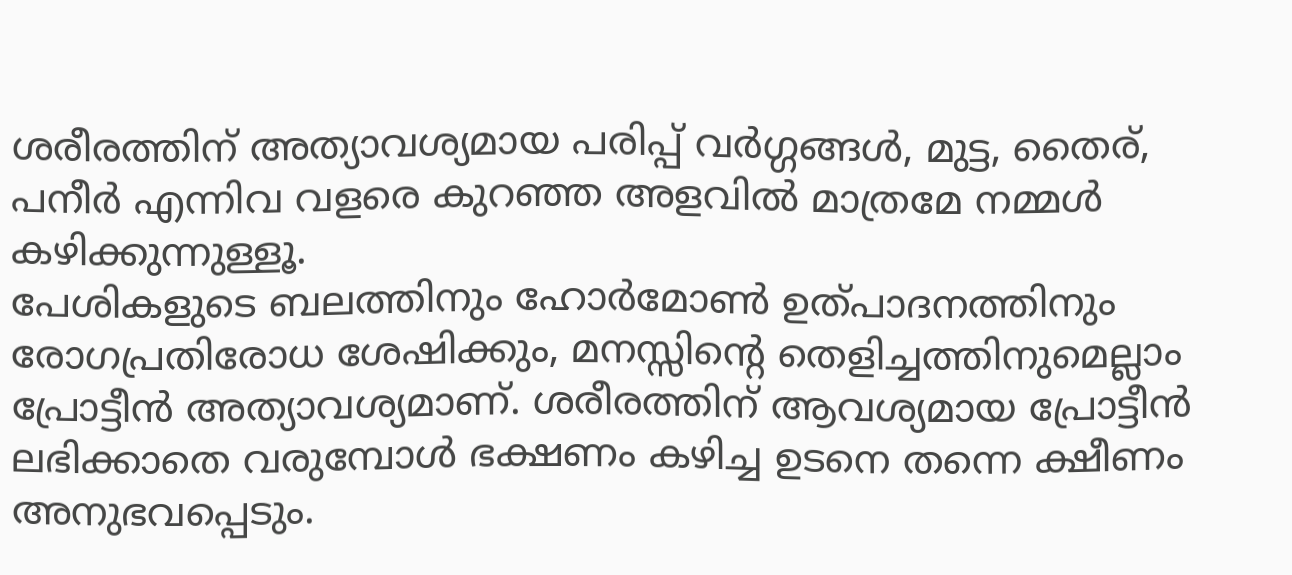ശരീരത്തിന് അത്യാവശ്യമായ പരിപ്പ് വർഗ്ഗങ്ങൾ, മുട്ട, തൈര്, പനീർ എന്നിവ വളരെ കുറഞ്ഞ അളവിൽ മാത്രമേ നമ്മൾ കഴിക്കുന്നുള്ളൂ.
പേശികളുടെ ബലത്തിനും ഹോർമോൺ ഉത്പാദനത്തിനും രോഗപ്രതിരോധ ശേഷിക്കും, മനസ്സിന്റെ തെളിച്ചത്തിനുമെല്ലാം പ്രോട്ടീൻ അത്യാവശ്യമാണ്. ശരീരത്തിന് ആവശ്യമായ പ്രോട്ടീൻ ലഭിക്കാതെ വരുമ്പോൾ ഭക്ഷണം കഴിച്ച ഉടനെ തന്നെ ക്ഷീണം അനുഭവപ്പെടും.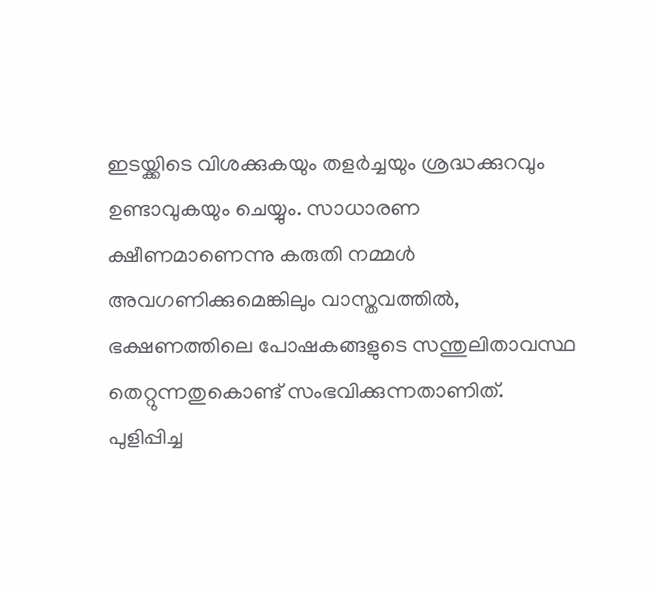ഇടയ്ക്കിടെ വിശക്കുകയും തളർച്ചയും ശ്രദ്ധക്കുറവും ഉണ്ടാവുകയും ചെയ്യും. സാധാരണ ക്ഷീണമാണെന്നു കരുതി നമ്മൾ അവഗണിക്കുമെങ്കിലും വാസ്തവത്തിൽ, ഭക്ഷണത്തിലെ പോഷകങ്ങളുടെ സന്തുലിതാവസ്ഥ തെറ്റുന്നതുകൊണ്ട് സംഭവിക്കുന്നതാണിത്.
പുളിപ്പിച്ച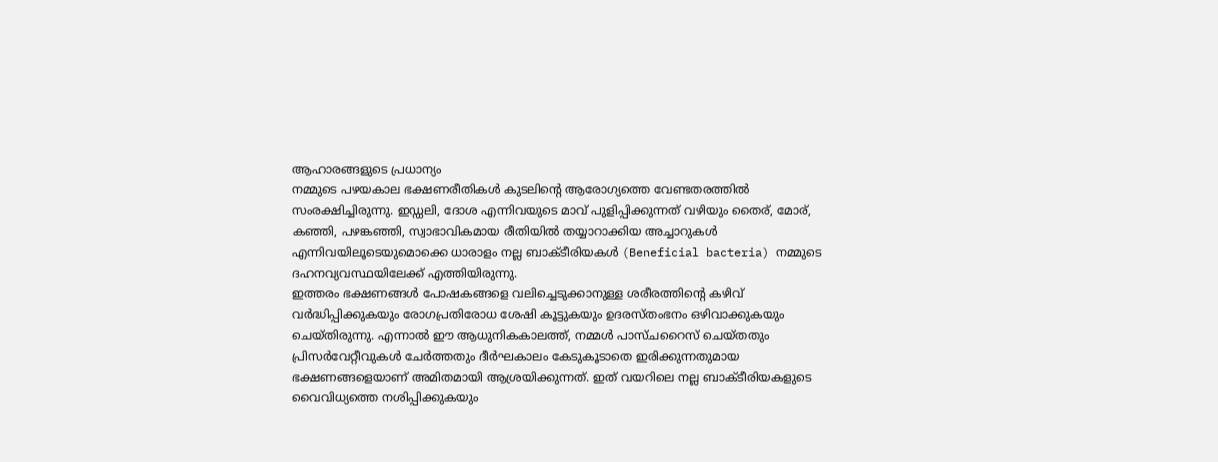ആഹാരങ്ങളുടെ പ്രധാന്യം
നമ്മുടെ പഴയകാല ഭക്ഷണരീതികൾ കുടലിൻ്റെ ആരോഗ്യത്തെ വേണ്ടതരത്തിൽ സംരക്ഷിച്ചിരുന്നു. ഇഡ്ഡലി, ദോശ എന്നിവയുടെ മാവ് പുളിപ്പിക്കുന്നത് വഴിയും തൈര്, മോര്, കഞ്ഞി, പഴങ്കഞ്ഞി, സ്വാഭാവികമായ രീതിയിൽ തയ്യാറാക്കിയ അച്ചാറുകൾ എന്നിവയിലൂടെയുമൊക്കെ ധാരാളം നല്ല ബാക്ടീരിയകൾ (Beneficial bacteria) നമ്മുടെ ദഹനവ്യവസ്ഥയിലേക്ക് എത്തിയിരുന്നു.
ഇത്തരം ഭക്ഷണങ്ങൾ പോഷകങ്ങളെ വലിച്ചെടുക്കാനുള്ള ശരീരത്തിന്റെ കഴിവ് വർദ്ധിപ്പിക്കുകയും രോഗപ്രതിരോധ ശേഷി കൂട്ടുകയും ഉദരസ്തംഭനം ഒഴിവാക്കുകയും ചെയ്തിരുന്നു. എന്നാൽ ഈ ആധുനികകാലത്ത്, നമ്മൾ പാസ്ചറൈസ് ചെയ്തതും പ്രിസർവേറ്റീവുകൾ ചേർത്തതും ദീർഘകാലം കേടുകൂടാതെ ഇരിക്കുന്നതുമായ ഭക്ഷണങ്ങളെയാണ് അമിതമായി ആശ്രയിക്കുന്നത്. ഇത് വയറിലെ നല്ല ബാക്ടീരിയകളുടെ വൈവിധ്യത്തെ നശിപ്പിക്കുകയും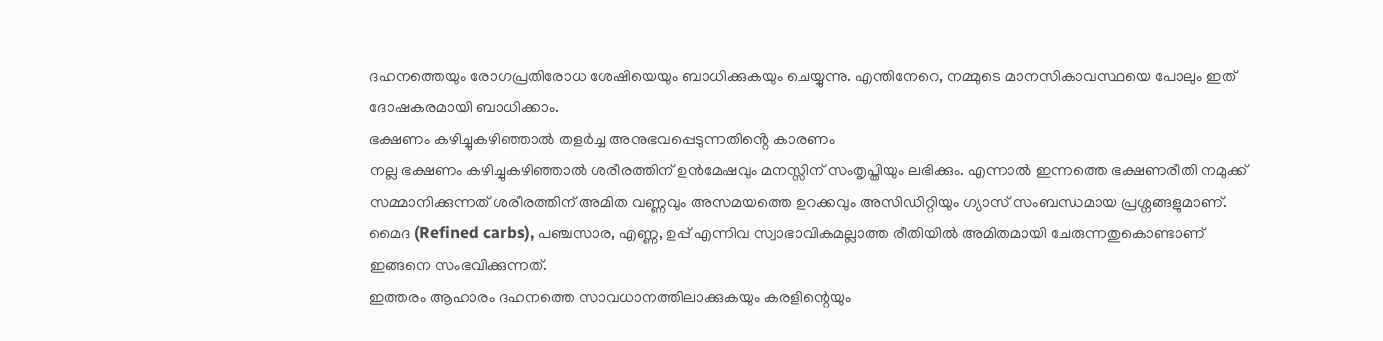ദഹനത്തെയും രോഗപ്രതിരോധ ശേഷിയെയും ബാധിക്കുകയും ചെയ്യുന്നു. എന്തിനേറെ, നമ്മുടെ മാനസികാവസ്ഥയെ പോലും ഇത് ദോഷകരമായി ബാധിക്കാം.
ഭക്ഷണം കഴിച്ചുകഴിഞ്ഞാൽ തളർച്ച അനുഭവപ്പെടുന്നതിൻ്റെ കാരണം
നല്ല ഭക്ഷണം കഴിച്ചുകഴിഞ്ഞാൽ ശരീരത്തിന് ഉൻമേഷവും മനസ്സിന് സംതൃപ്തിയും ലഭിക്കും. എന്നാൽ ഇന്നത്തെ ഭക്ഷണരീതി നമുക്ക് സമ്മാനിക്കുന്നത് ശരീരത്തിന് അമിത വണ്ണവും അസമയത്തെ ഉറക്കവും അസിഡിറ്റിയും ഗ്യാസ് സംബന്ധമായ പ്രശ്നങ്ങളുമാണ്. മൈദ (Refined carbs), പഞ്ചസാര, എണ്ണ, ഉപ്പ് എന്നിവ സ്വാഭാവികമല്ലാത്ത രീതിയിൽ അമിതമായി ചേരുന്നതുകൊണ്ടാണ് ഇങ്ങനെ സംഭവിക്കുന്നത്.
ഇത്തരം ആഹാരം ദഹനത്തെ സാവധാനത്തിലാക്കുകയും കരളിന്റെയും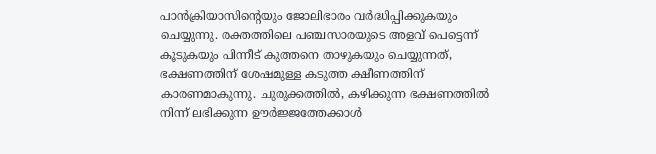പാൻക്രിയാസിന്റെയും ജോലിഭാരം വർദ്ധിപ്പിക്കുകയും ചെയ്യുന്നു. രക്തത്തിലെ പഞ്ചസാരയുടെ അളവ് പെട്ടെന്ന് കൂടുകയും പിന്നീട് കുത്തനെ താഴുകയും ചെയ്യുന്നത്, ഭക്ഷണത്തിന് ശേഷമുള്ള കടുത്ത ക്ഷീണത്തിന് കാരണമാകുന്നു. ചുരുക്കത്തിൽ, കഴിക്കുന്ന ഭക്ഷണത്തിൽ നിന്ന് ലഭിക്കുന്ന ഊർജ്ജത്തേക്കാൾ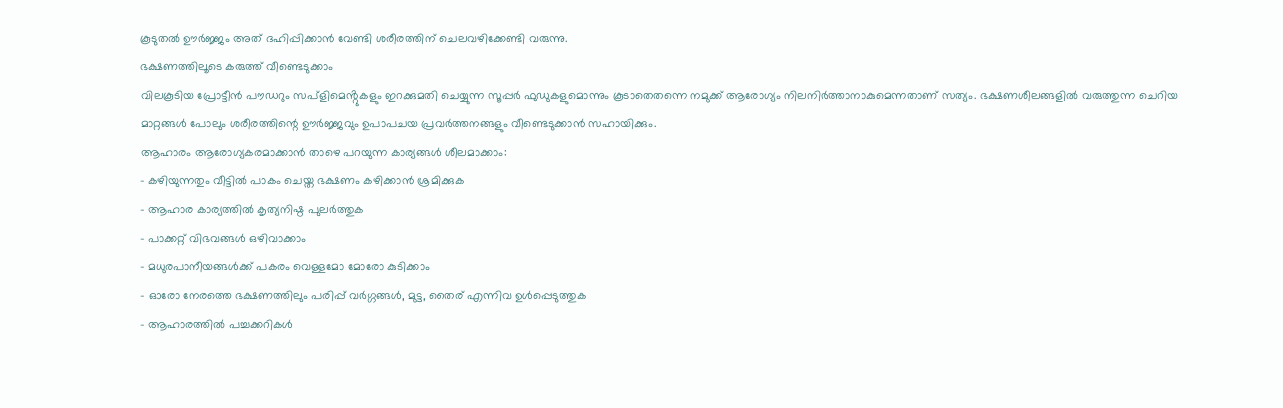കൂടുതൽ ഊർജ്ജം അത് ദഹിപ്പിക്കാൻ വേണ്ടി ശരീരത്തിന് ചെലവഴിക്കേണ്ടി വരുന്നു.
ഭക്ഷണത്തിലൂടെ കരുത്ത് വീണ്ടെടുക്കാം
വിലകൂടിയ പ്രോട്ടീൻ പൗഡറും സപ്ളിമെൻ്റുകളും ഇറക്കുമതി ചെയ്യുന്ന സൂപ്പർ ഫുഡുകളുമൊന്നും കൂടാതെതന്നെ നമുക്ക് ആരോഗ്യം നിലനിർത്താനാകുമെന്നതാണ് സത്യം. ഭക്ഷണശീലങ്ങളിൽ വരുത്തുന്ന ചെറിയ മാറ്റങ്ങൾ പോലും ശരീരത്തിന്റെ ഊർജ്ജവും ഉപാപചയ പ്രവർത്തനങ്ങളും വീണ്ടെടുക്കാൻ സഹായിക്കും.
ആഹാരം ആരോഗ്യകരമാക്കാൻ താഴെ പറയുന്ന കാര്യങ്ങൾ ശീലമാക്കാം:
- കഴിയുന്നതും വീട്ടിൽ പാകം ചെയ്ത ഭക്ഷണം കഴിക്കാൻ ശ്രമിക്കുക
- ആഹാര കാര്യത്തിൽ കൃത്യനിഷ്ഠ പുലർത്തുക
- പാക്കറ്റ് വിഭവങ്ങൾ ഒഴിവാക്കാം
- മധുരപാനീയങ്ങൾക്ക് പകരം വെള്ളമോ മോരോ കുടിക്കാം
- ഓരോ നേരത്തെ ഭക്ഷണത്തിലും പരിപ്പ് വർഗ്ഗങ്ങൾ, മുട്ട, തൈര് എന്നിവ ഉൾപ്പെടുത്തുക
- ആഹാരത്തിൽ പച്ചക്കറികൾ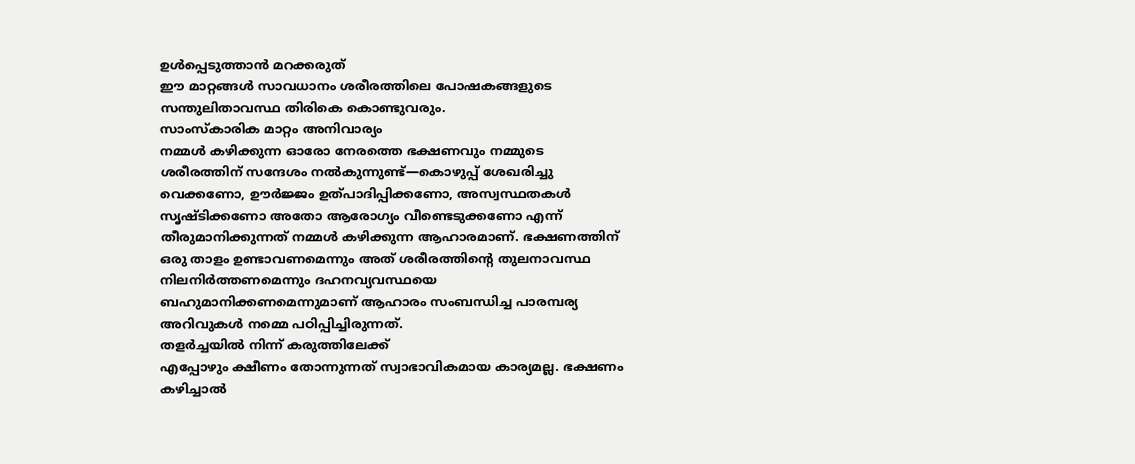ഉൾപ്പെടുത്താൻ മറക്കരുത്
ഈ മാറ്റങ്ങൾ സാവധാനം ശരീരത്തിലെ പോഷകങ്ങളുടെ സന്തുലിതാവസ്ഥ തിരികെ കൊണ്ടുവരും.
സാംസ്കാരിക മാറ്റം അനിവാര്യം
നമ്മൾ കഴിക്കുന്ന ഓരോ നേരത്തെ ഭക്ഷണവും നമ്മുടെ ശരീരത്തിന് സന്ദേശം നൽകുന്നുണ്ട്—കൊഴുപ്പ് ശേഖരിച്ചു വെക്കണോ, ഊർജ്ജം ഉത്പാദിപ്പിക്കണോ, അസ്വസ്ഥതകൾ സൃഷ്ടിക്കണോ അതോ ആരോഗ്യം വീണ്ടെടുക്കണോ എന്ന് തീരുമാനിക്കുന്നത് നമ്മൾ കഴിക്കുന്ന ആഹാരമാണ്. ഭക്ഷണത്തിന് ഒരു താളം ഉണ്ടാവണമെന്നും അത് ശരീരത്തിന്റെ തുലനാവസ്ഥ നിലനിർത്തണമെന്നും ദഹനവ്യവസ്ഥയെ ബഹുമാനിക്കണമെന്നുമാണ് ആഹാരം സംബന്ധിച്ച പാരമ്പര്യ അറിവുകൾ നമ്മെ പഠിപ്പിച്ചിരുന്നത്.
തളർച്ചയിൽ നിന്ന് കരുത്തിലേക്ക്
എപ്പോഴും ക്ഷീണം തോന്നുന്നത് സ്വാഭാവികമായ കാര്യമല്ല. ഭക്ഷണം കഴിച്ചാൽ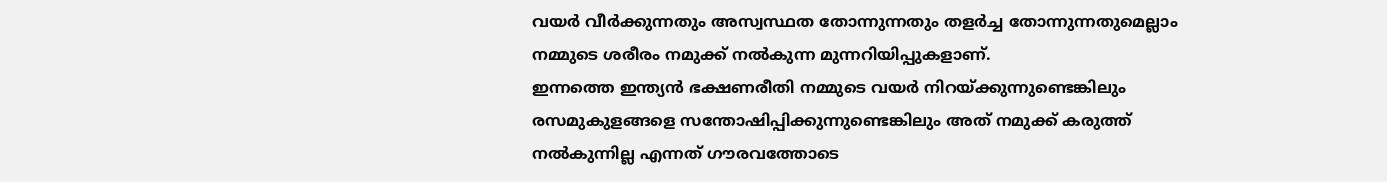വയർ വീർക്കുന്നതും അസ്വസ്ഥത തോന്നുന്നതും തളർച്ച തോന്നുന്നതുമെല്ലാം നമ്മുടെ ശരീരം നമുക്ക് നൽകുന്ന മുന്നറിയിപ്പുകളാണ്.
ഇന്നത്തെ ഇന്ത്യൻ ഭക്ഷണരീതി നമ്മുടെ വയർ നിറയ്ക്കുന്നുണ്ടെങ്കിലും രസമുകുളങ്ങളെ സന്തോഷിപ്പിക്കുന്നുണ്ടെങ്കിലും അത് നമുക്ക് കരുത്ത് നൽകുന്നില്ല എന്നത് ഗൗരവത്തോടെ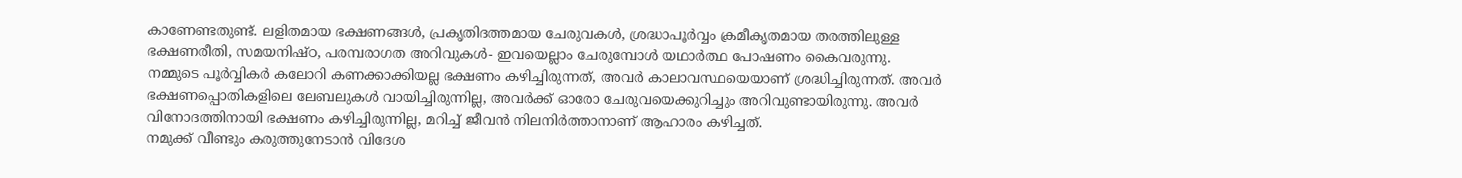കാണേണ്ടതുണ്ട്. ലളിതമായ ഭക്ഷണങ്ങൾ, പ്രകൃതിദത്തമായ ചേരുവകൾ, ശ്രദ്ധാപൂർവ്വം ക്രമീകൃതമായ തരത്തിലുള്ള ഭക്ഷണരീതി, സമയനിഷ്ഠ, പരമ്പരാഗത അറിവുകൾ- ഇവയെല്ലാം ചേരുമ്പോൾ യഥാർത്ഥ പോഷണം കൈവരുന്നു.
നമ്മുടെ പൂർവ്വികർ കലോറി കണക്കാക്കിയല്ല ഭക്ഷണം കഴിച്ചിരുന്നത്, അവർ കാലാവസ്ഥയെയാണ് ശ്രദ്ധിച്ചിരുന്നത്. അവർ ഭക്ഷണപ്പൊതികളിലെ ലേബലുകൾ വായിച്ചിരുന്നില്ല, അവർക്ക് ഓരോ ചേരുവയെക്കുറിച്ചും അറിവുണ്ടായിരുന്നു. അവർ വിനോദത്തിനായി ഭക്ഷണം കഴിച്ചിരുന്നില്ല, മറിച്ച് ജീവൻ നിലനിർത്താനാണ് ആഹാരം കഴിച്ചത്.
നമുക്ക് വീണ്ടും കരുത്തുനേടാൻ വിദേശ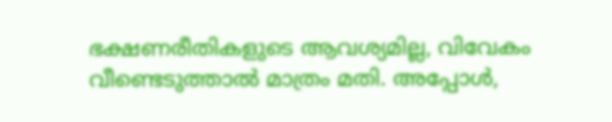ഭക്ഷണരീതികളുടെ ആവശ്യമില്ല, വിവേകം വീണ്ടെടുത്താൽ മാത്രം മതി. അപ്പോൾ,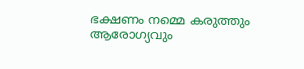ഭക്ഷണം നമ്മെ കരുത്തും ആരോഗ്യവും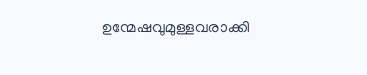ഉന്മേഷവുമുള്ളവരാക്കി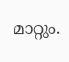മാറ്റും.